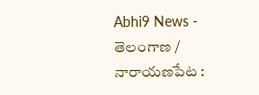Abhi9 News - తెలంగాణ / నారాయణపేట :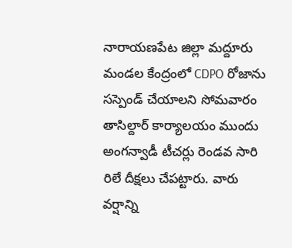నారాయణపేట జిల్లా మద్దూరు మండల కేంద్రంలో CDPO రోజాను సస్పెండ్ చేయాలని సోమవారం తాసిల్దార్ కార్యాలయం ముందు అంగన్వాడీ టీచర్లు రెండవ సారి రిలే దీక్షలు చేపట్టారు. వారు వర్షాన్ని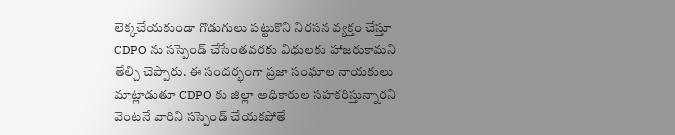లెక్కచేయకుండా గొడుగులు పట్టుకొని నిరసన వ్యక్తం చేస్తూ CDPO ను సస్పెండ్ చేసేంతవరకు విధులకు హాజరుకామని తేల్చి చెప్పారు. ఈ సందర్భంగా ప్రజా సంఘాల నాయకులు మాట్లాడుతూ CDPO కు జిల్లా అధికారుల సహకరిస్తున్నారని వెంటనే వారిని సస్పెండ్ చేయకపోతే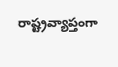రాష్ట్రవ్యాప్తంగా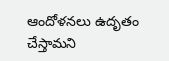ఆందోళనలు ఉదృతం చేస్తామని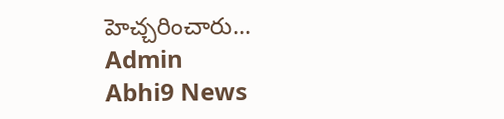హెచ్చరించారు...
Admin
Abhi9 News